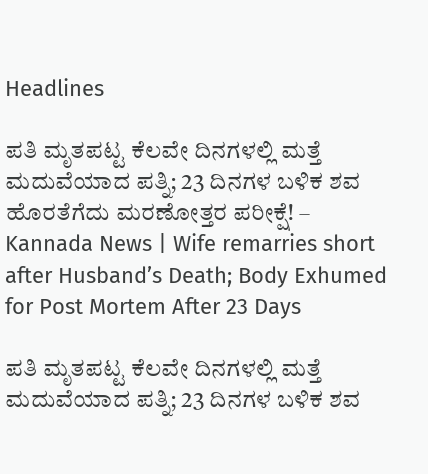Headlines

ಪತಿ ಮೃತಪಟ್ಟ ಕೆಲವೇ ದಿನಗಳಲ್ಲಿ ಮತ್ತೆ ಮದುವೆಯಾದ ಪತ್ನಿ; 23 ದಿನಗಳ ಬಳಿಕ ಶವ ಹೊರತೆಗೆದು ಮರಣೋತ್ತರ ಪರೀಕ್ಷೆ! – Kannada News | Wife remarries short after Husband’s Death; Body Exhumed for Post Mortem After 23 Days

ಪತಿ ಮೃತಪಟ್ಟ ಕೆಲವೇ ದಿನಗಳಲ್ಲಿ ಮತ್ತೆ ಮದುವೆಯಾದ ಪತ್ನಿ; 23 ದಿನಗಳ ಬಳಿಕ ಶವ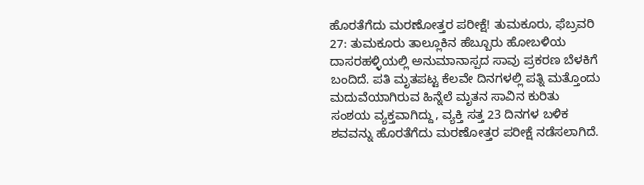ಹೊರತೆಗೆದು ಮರಣೋತ್ತರ ಪರೀಕ್ಷೆ! ತುಮಕೂರು, ಫೆಬ್ರವರಿ 27: ತುಮಕೂರು ತಾಲ್ಲೂಕಿನ ಹೆಬ್ಬೂರು ಹೋಬಳಿಯ ದಾಸರಹಳ್ಳಿಯಲ್ಲಿ ಅನುಮಾನಾಸ್ಪದ ಸಾವು ಪ್ರಕರಣ ಬೆಳಕಿಗೆ ಬಂದಿದೆ. ಪತಿ ಮೃತಪಟ್ಟ ಕೆಲವೇ ದಿನಗಳಲ್ಲಿ ಪತ್ನಿ ಮತ್ತೊಂದು ಮದುವೆಯಾಗಿರುವ ಹಿನ್ನೆಲೆ ಮೃತನ ಸಾವಿನ ಕುರಿತು ಸಂಶಯ ವ್ಯಕ್ತವಾಗಿದ್ದು, ವ್ಯಕ್ತಿ ಸತ್ತ 23 ದಿನಗಳ ಬಳಿಕ ಶವವನ್ನು ಹೊರತೆಗೆದು ಮರಣೋತ್ತರ ಪರೀಕ್ಷೆ ನಡೆಸಲಾಗಿದೆ.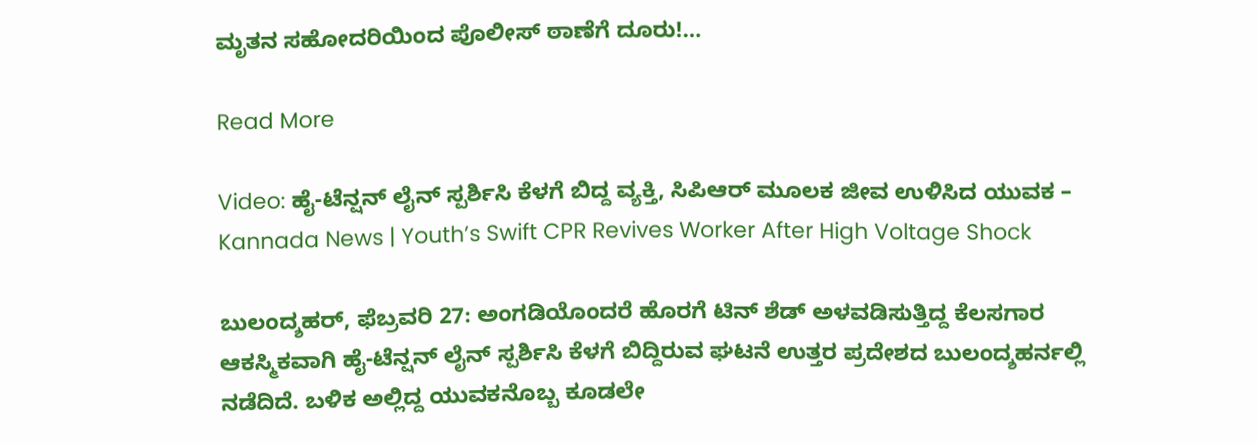ಮೃತನ ಸಹೋದರಿಯಿಂದ ಪೊಲೀಸ್ ಠಾಣೆಗೆ ದೂರು!…

Read More

Video: ಹೈ-ಟೆನ್ಷನ್ ಲೈನ್ ಸ್ಪರ್ಶಿಸಿ ಕೆಳಗೆ ಬಿದ್ದ ವ್ಯಕ್ತಿ, ಸಿಪಿಆರ್ ಮೂಲಕ ಜೀವ ಉಳಿಸಿದ ಯುವಕ – Kannada News | Youth’s Swift CPR Revives Worker After High Voltage Shock

ಬುಲಂದ್ಶಹರ್, ಫೆಬ್ರವರಿ 27: ಅಂಗಡಿಯೊಂದರೆ ಹೊರಗೆ ಟಿನ್ ಶೆಡ್ ಅಳವಡಿಸುತ್ತಿದ್ದ ಕೆಲಸಗಾರ ಆಕಸ್ಮಿಕವಾಗಿ ಹೈ-ಟೆನ್ಷನ್ ಲೈನ್ ಸ್ಪರ್ಶಿಸಿ ಕೆಳಗೆ ಬಿದ್ದಿರುವ ಘಟನೆ ಉತ್ತರ ಪ್ರದೇಶದ ಬುಲಂದ್ಶಹರ್ನಲ್ಲಿ ನಡೆದಿದೆ. ಬಳಿಕ ಅಲ್ಲಿದ್ದ ಯುವಕನೊಬ್ಬ ಕೂಡಲೇ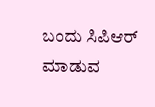ಬಂದು ಸಿಪಿಆರ್ ಮಾಡುವ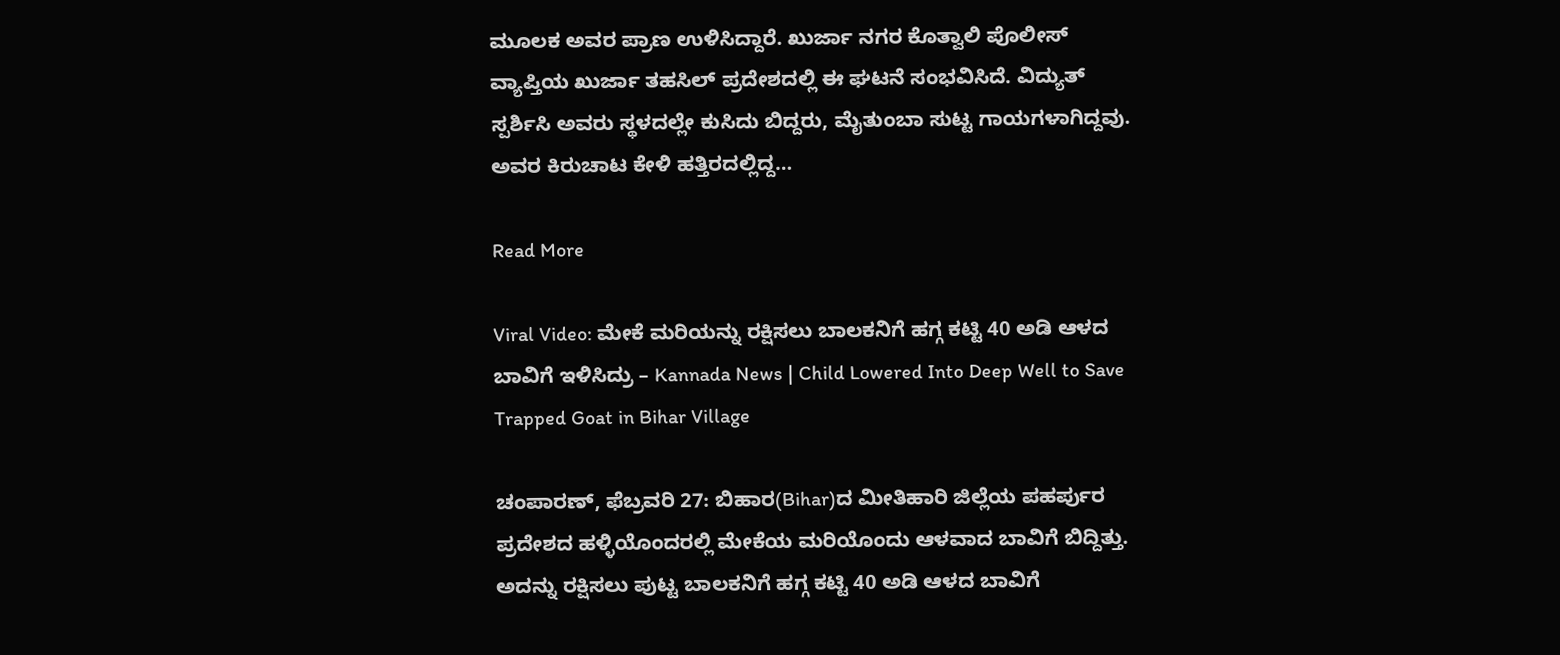ಮೂಲಕ ಅವರ ಪ್ರಾಣ ಉಳಿಸಿದ್ದಾರೆ. ಖುರ್ಜಾ ನಗರ ಕೊತ್ವಾಲಿ ಪೊಲೀಸ್ ವ್ಯಾಪ್ತಿಯ ಖುರ್ಜಾ ತಹಸಿಲ್ ಪ್ರದೇಶದಲ್ಲಿ ಈ ಘಟನೆ ಸಂಭವಿಸಿದೆ. ವಿದ್ಯುತ್ ಸ್ಪರ್ಶಿಸಿ ಅವರು ಸ್ಥಳದಲ್ಲೇ ಕುಸಿದು ಬಿದ್ದರು, ಮೈತುಂಬಾ ಸುಟ್ಟ ಗಾಯಗಳಾಗಿದ್ದವು. ಅವರ ಕಿರುಚಾಟ ಕೇಳಿ ಹತ್ತಿರದಲ್ಲಿದ್ದ…

Read More

Viral Video: ಮೇಕೆ ಮರಿಯನ್ನು ರಕ್ಷಿಸಲು ಬಾಲಕನಿಗೆ ಹಗ್ಗ ಕಟ್ಟಿ 40 ಅಡಿ ಆಳದ ಬಾವಿಗೆ ಇಳಿಸಿದ್ರು – Kannada News | Child Lowered Into Deep Well to Save Trapped Goat in Bihar Village

ಚಂಪಾರಣ್, ಫೆಬ್ರವರಿ 27: ಬಿಹಾರ(Bihar)ದ ಮೀತಿಹಾರಿ ಜಿಲ್ಲೆಯ ಪಹರ್ಪುರ ಪ್ರದೇಶದ ಹಳ್ಳಿಯೊಂದರಲ್ಲಿ ಮೇಕೆಯ ಮರಿಯೊಂದು ಆಳವಾದ ಬಾವಿಗೆ ಬಿದ್ದಿತ್ತು. ಅದನ್ನು ರಕ್ಷಿಸಲು ಪುಟ್ಟ ಬಾಲಕನಿಗೆ ಹಗ್ಗ ಕಟ್ಟಿ 40 ಅಡಿ ಆಳದ ಬಾವಿಗೆ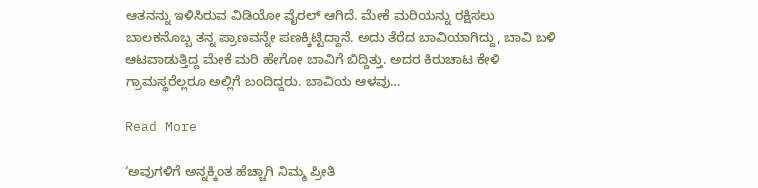ಆತನನ್ನು ಇಳಿಸಿರುವ ವಿಡಿಯೋ ವೈರಲ್ ಆಗಿದೆ. ಮೇಕೆ ಮರಿಯನ್ನು ರಕ್ಷಿಸಲು ಬಾಲಕನೊಬ್ಬ ತನ್ನ ಪ್ರಾಣವನ್ನೇ ಪಣಕ್ಕಿಟ್ಟಿದ್ದಾನೆ. ಅದು ತೆರೆದ ಬಾವಿಯಾಗಿದ್ದು, ಬಾವಿ ಬಳಿ ಆಟವಾಡುತ್ತಿದ್ದ ಮೇಕೆ ಮರಿ ಹೇಗೋ ಬಾವಿಗೆ ಬಿದ್ದಿತ್ತು. ಅದರ ಕಿರುಚಾಟ ಕೇಳಿ ಗ್ರಾಮಸ್ಥರೆಲ್ಲರೂ ಅಲ್ಲಿಗೆ ಬಂದಿದ್ದರು. ಬಾವಿಯ ಆಳವು…

Read More

‘ಅವುಗಳಿಗೆ ಅನ್ನಕ್ಕಿಂತ ಹೆಚ್ಚಾಗಿ ನಿಮ್ಮ ಪ್ರೀತಿ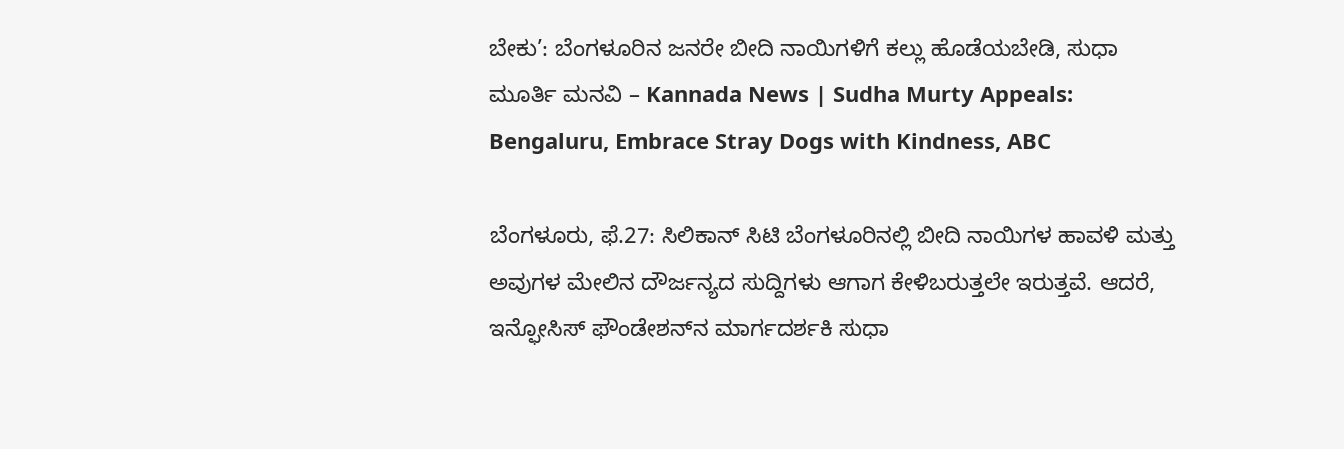ಬೇಕು’: ಬೆಂಗಳೂರಿನ ಜನರೇ ಬೀದಿ ನಾಯಿಗಳಿಗೆ ಕಲ್ಲು ಹೊಡೆಯಬೇಡಿ, ಸುಧಾ ಮೂರ್ತಿ ಮನವಿ – Kannada News | Sudha Murty Appeals: Bengaluru, Embrace Stray Dogs with Kindness, ABC

ಬೆಂಗಳೂರು, ಫೆ.27: ಸಿಲಿಕಾನ್ ಸಿಟಿ ಬೆಂಗಳೂರಿನಲ್ಲಿ ಬೀದಿ ನಾಯಿಗಳ ಹಾವಳಿ ಮತ್ತು ಅವುಗಳ ಮೇಲಿನ ದೌರ್ಜನ್ಯದ ಸುದ್ದಿಗಳು ಆಗಾಗ ಕೇಳಿಬರುತ್ತಲೇ ಇರುತ್ತವೆ. ಆದರೆ, ಇನ್ಫೋಸಿಸ್ ಫೌಂಡೇಶನ್‌ನ ಮಾರ್ಗದರ್ಶಕಿ ಸುಧಾ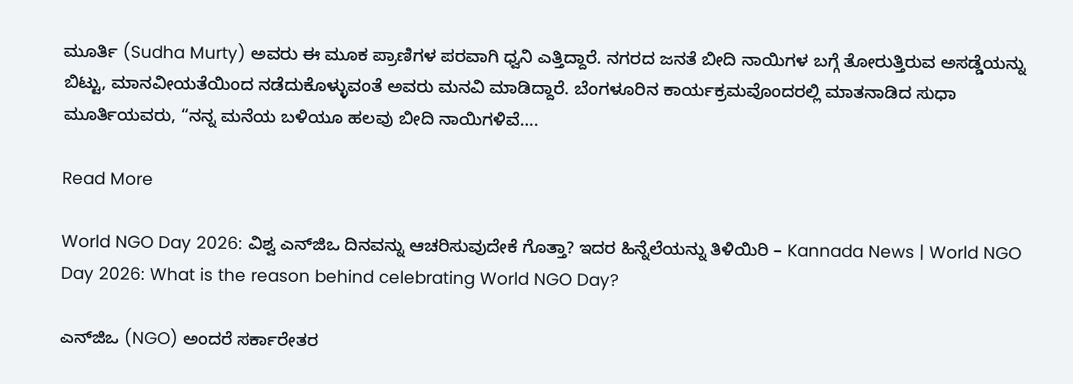ಮೂರ್ತಿ (Sudha Murty) ಅವರು ಈ ಮೂಕ ಪ್ರಾಣಿಗಳ ಪರವಾಗಿ ಧ್ವನಿ ಎತ್ತಿದ್ದಾರೆ. ನಗರದ ಜನತೆ ಬೀದಿ ನಾಯಿಗಳ ಬಗ್ಗೆ ತೋರುತ್ತಿರುವ ಅಸಡ್ಡೆಯನ್ನು ಬಿಟ್ಟು, ಮಾನವೀಯತೆಯಿಂದ ನಡೆದುಕೊಳ್ಳುವಂತೆ ಅವರು ಮನವಿ ಮಾಡಿದ್ದಾರೆ. ಬೆಂಗಳೂರಿನ ಕಾರ್ಯಕ್ರಮವೊಂದರಲ್ಲಿ ಮಾತನಾಡಿದ ಸುಧಾ ಮೂರ್ತಿಯವರು, “ನನ್ನ ಮನೆಯ ಬಳಿಯೂ ಹಲವು ಬೀದಿ ನಾಯಿಗಳಿವೆ….

Read More

World NGO Day 2026: ವಿಶ್ವ ಎನ್‌ಜಿಒ ದಿನವನ್ನು ಆಚರಿಸುವುದೇಕೆ ಗೊತ್ತಾ? ಇದರ ಹಿನ್ನೆಲೆಯನ್ನು ತಿಳಿಯಿರಿ – Kannada News | World NGO Day 2026: What is the reason behind celebrating World NGO Day?

ಎನ್‌ಜಿಒ (NGO) ಅಂದರೆ ಸರ್ಕಾರೇತರ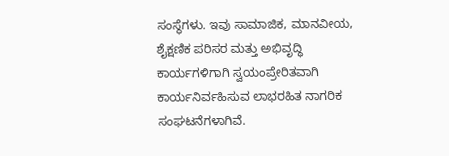ಸಂಸ್ಥೆಗಳು. ಇವು ಸಾಮಾಜಿಕ, ಮಾನವೀಯ, ಶೈಕ್ಷಣಿಕ ಪರಿಸರ ಮತ್ತು ಅಭಿವೃದ್ಧಿ ಕಾರ್ಯಗಳಿಗಾಗಿ ಸ್ವಯಂಪ್ರೇರಿತವಾಗಿ ಕಾರ್ಯನಿರ್ವಹಿಸುವ ಲಾಭರಹಿತ ನಾಗರಿಕ ಸಂಘಟನೆಗಳಾಗಿವೆ.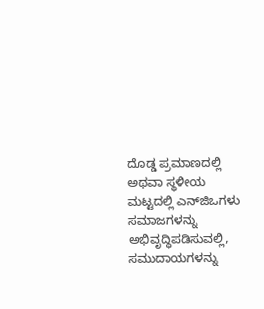ದೊಡ್ಡ ಪ್ರಮಾಣದಲ್ಲಿ ಅಥವಾ ಸ್ಥಳೀಯ ಮಟ್ಟದಲ್ಲಿ ಎನ್‌ಜಿಒಗಳು ಸಮಾಜಗಳನ್ನು ಅಭಿವೃದ್ಧಿಪಡಿಸುವಲ್ಲಿ, ಸಮುದಾಯಗಳನ್ನು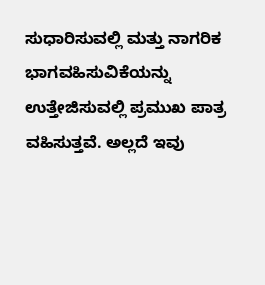ಸುಧಾರಿಸುವಲ್ಲಿ ಮತ್ತು ನಾಗರಿಕ ಭಾಗವಹಿಸುವಿಕೆಯನ್ನು ಉತ್ತೇಜಿಸುವಲ್ಲಿ ಪ್ರಮುಖ ಪಾತ್ರ ವಹಿಸುತ್ತವೆ. ಅಲ್ಲದೆ ಇವು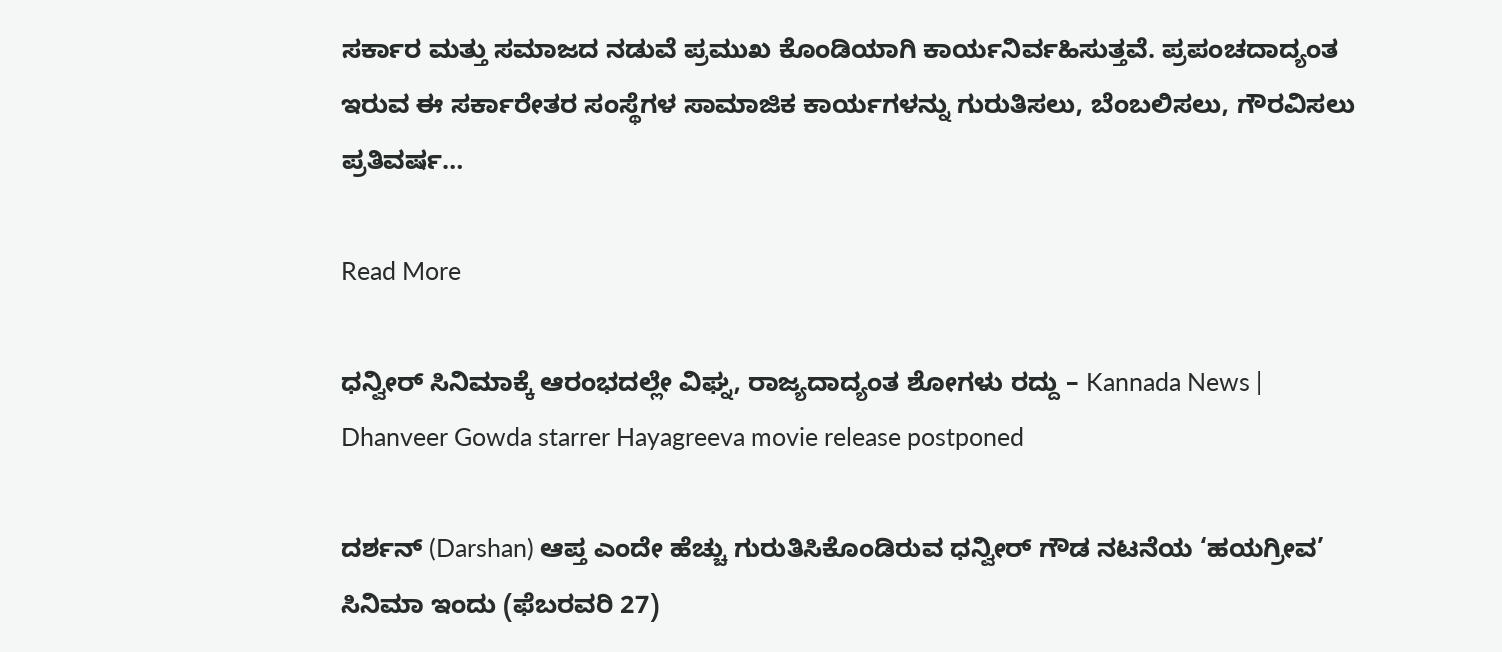ಸರ್ಕಾರ ಮತ್ತು ಸಮಾಜದ ನಡುವೆ ಪ್ರಮುಖ ಕೊಂಡಿಯಾಗಿ ಕಾರ್ಯನಿರ್ವಹಿಸುತ್ತವೆ. ಪ್ರಪಂಚದಾದ್ಯಂತ ಇರುವ ಈ ಸರ್ಕಾರೇತರ ಸಂಸ್ಥೆಗಳ ಸಾಮಾಜಿಕ ಕಾರ್ಯಗಳನ್ನು ಗುರುತಿಸಲು, ಬೆಂಬಲಿಸಲು, ಗೌರವಿಸಲು ಪ್ರತಿವರ್ಷ…

Read More

ಧನ್ವೀರ್ ಸಿನಿಮಾಕ್ಕೆ ಆರಂಭದಲ್ಲೇ ವಿಘ್ನ, ರಾಜ್ಯದಾದ್ಯಂತ ಶೋಗಳು ರದ್ದು – Kannada News | Dhanveer Gowda starrer Hayagreeva movie release postponed

ದರ್ಶನ್ (Darshan) ಆಪ್ತ ಎಂದೇ ಹೆಚ್ಚು ಗುರುತಿಸಿಕೊಂಡಿರುವ ಧನ್ವೀರ್ ಗೌಡ ನಟನೆಯ ‘ಹಯಗ್ರೀವ’ ಸಿನಿಮಾ ಇಂದು (ಫೆಬರವರಿ 27)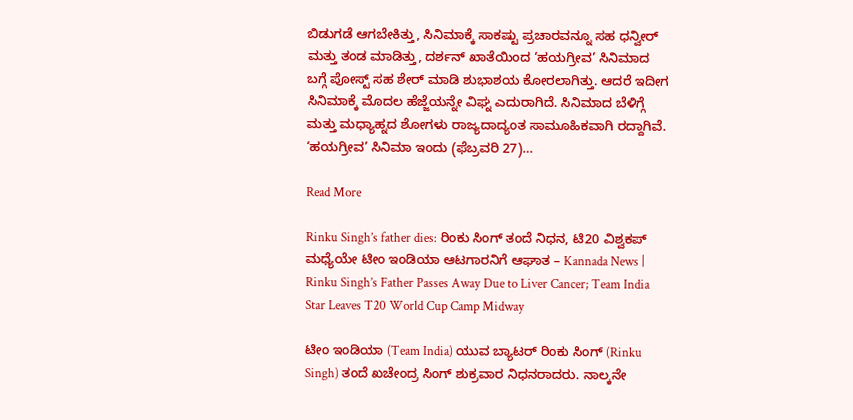ಬಿಡುಗಡೆ ಆಗಬೇಕಿತ್ತು, ಸಿನಿಮಾಕ್ಕೆ ಸಾಕಷ್ಟು ಪ್ರಚಾರವನ್ನೂ ಸಹ ಧನ್ವೀರ್ ಮತ್ತು ತಂಡ ಮಾಡಿತ್ತು, ದರ್ಶನ್ ಖಾತೆಯಿಂದ ‘ಹಯಗ್ರೀವ’ ಸಿನಿಮಾದ ಬಗ್ಗೆ ಪೋಸ್ಟ್ ಸಹ ಶೇರ್ ಮಾಡಿ ಶುಭಾಶಯ ಕೋರಲಾಗಿತ್ತು. ಆದರೆ ಇದೀಗ ಸಿನಿಮಾಕ್ಕೆ ಮೊದಲ ಹೆಜ್ಜೆಯನ್ನೇ ವಿಘ್ನ ಎದುರಾಗಿದೆ. ಸಿನಿಮಾದ ಬೆಳಿಗ್ಗೆ ಮತ್ತು ಮಧ್ಯಾಹ್ನದ ಶೋಗಳು ರಾಜ್ಯದಾದ್ಯಂತ ಸಾಮೂಹಿಕವಾಗಿ ರದ್ದಾಗಿವೆ. ‘ಹಯಗ್ರೀವ’ ಸಿನಿಮಾ ಇಂದು (ಫೆಬ್ರವರಿ 27)…

Read More

Rinku Singh’s father dies: ರಿಂಕು ಸಿಂಗ್ ತಂದೆ ನಿಧನ, ಟಿ20 ವಿಶ್ವಕಪ್ ಮಧ್ಯೆಯೇ ಟೀಂ ಇಂಡಿಯಾ ಆಟಗಾರನಿಗೆ ಆಘಾತ – Kannada News | Rinku Singh’s Father Passes Away Due to Liver Cancer; Team India Star Leaves T20 World Cup Camp Midway

ಟೀಂ ಇಂಡಿಯಾ (Team India) ಯುವ ಬ್ಯಾಟರ್ ರಿಂಕು ಸಿಂಗ್ (Rinku Singh) ತಂದೆ ಖಚೇಂದ್ರ ಸಿಂಗ್ ಶುಕ್ರವಾರ ನಿಧನರಾದರು. ನಾಲ್ಕನೇ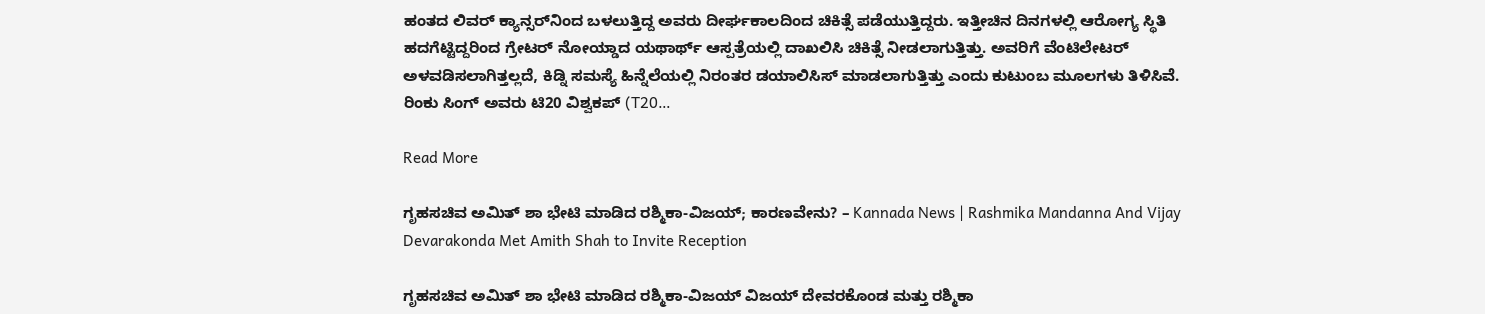ಹಂತದ ಲಿವರ್ ಕ್ಯಾನ್ಸರ್‌ನಿಂದ ಬಳಲುತ್ತಿದ್ದ ಅವರು ದೀರ್ಘಕಾಲದಿಂದ ಚಿಕಿತ್ಸೆ ಪಡೆಯುತ್ತಿದ್ದರು. ಇತ್ತೀಚಿನ ದಿನಗಳಲ್ಲಿ ಆರೋಗ್ಯ ಸ್ಥಿತಿ ಹದಗೆಟ್ಟಿದ್ದರಿಂದ ಗ್ರೇಟರ್ ನೋಯ್ಡಾದ ಯಥಾರ್ಥ್ ಆಸ್ಪತ್ರೆಯಲ್ಲಿ ದಾಖಲಿಸಿ ಚಿಕಿತ್ಸೆ ನೀಡಲಾಗುತ್ತಿತ್ತು. ಅವರಿಗೆ ವೆಂಟಿಲೇಟರ್‌ ಅಳವಡಿಸಲಾಗಿತ್ತಲ್ಲದೆ, ಕಿಡ್ನಿ ಸಮಸ್ಯೆ ಹಿನ್ನೆಲೆಯಲ್ಲಿ ನಿರಂತರ ಡಯಾಲಿಸಿಸ್‌ ಮಾಡಲಾಗುತ್ತಿತ್ತು ಎಂದು ಕುಟುಂಬ ಮೂಲಗಳು ತಿಳಿಸಿವೆ. ರಿಂಕು ಸಿಂಗ್ ಅವರು ಟಿ20 ವಿಶ್ವಕಪ್‌ (T20…

Read More

ಗೃಹಸಚಿವ ಅಮಿತ್ ಶಾ ಭೇಟಿ ಮಾಡಿದ ರಶ್ಮಿಕಾ-ವಿಜಯ್; ಕಾರಣವೇನು? – Kannada News | Rashmika Mandanna And Vijay Devarakonda Met Amith Shah to Invite Reception

ಗೃಹಸಚಿವ ಅಮಿತ್ ಶಾ ಭೇಟಿ ಮಾಡಿದ ರಶ್ಮಿಕಾ-ವಿಜಯ್ ವಿಜಯ್ ದೇವರಕೊಂಡ ಮತ್ತು ರಶ್ಮಿಕಾ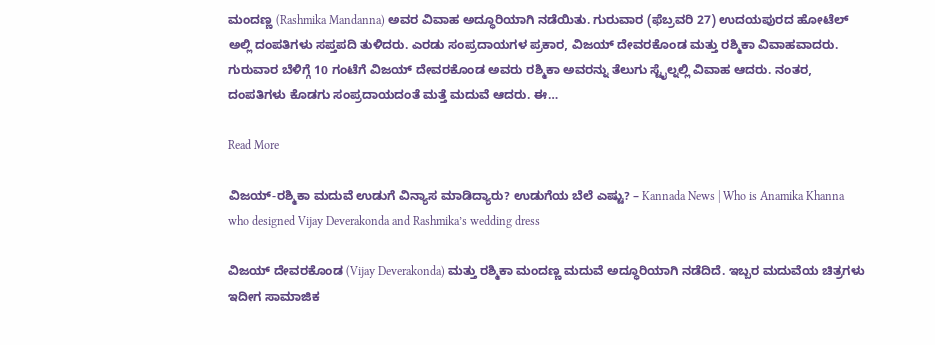ಮಂದಣ್ಣ (Rashmika Mandanna) ಅವರ ವಿವಾಹ ಅದ್ಧೂರಿಯಾಗಿ ನಡೆಯಿತು. ಗುರುವಾರ (ಫೆಬ್ರವರಿ 27) ಉದಯಪುರದ ಹೋಟೆಲ್ ಅಲ್ಲಿ ದಂಪತಿಗಳು ಸಪ್ತಪದಿ ತುಳಿದರು. ಎರಡು ಸಂಪ್ರದಾಯಗಳ ಪ್ರಕಾರ, ವಿಜಯ್ ದೇವರಕೊಂಡ ಮತ್ತು ರಶ್ಮಿಕಾ ವಿವಾಹವಾದರು. ಗುರುವಾರ ಬೆಳಿಗ್ಗೆ 10 ಗಂಟೆಗೆ ವಿಜಯ್ ದೇವರಕೊಂಡ ಅವರು ರಶ್ಮಿಕಾ ಅವರನ್ನು ತೆಲುಗು ಸ್ಟೈಲ್ನಲ್ಲಿ ವಿವಾಹ ಆದರು. ನಂತರ, ದಂಪತಿಗಳು ಕೊಡಗು ಸಂಪ್ರದಾಯದಂತೆ ಮತ್ತೆ ಮದುವೆ ಆದರು. ಈ…

Read More

ವಿಜಯ್-ರಶ್ಮಿಕಾ ಮದುವೆ ಉಡುಗೆ ವಿನ್ಯಾಸ ಮಾಡಿದ್ಯಾರು? ಉಡುಗೆಯ ಬೆಲೆ ಎಷ್ಟು? – Kannada News | Who is Anamika Khanna who designed Vijay Deverakonda and Rashmika’s wedding dress

ವಿಜಯ್ ದೇವರಕೊಂಡ (Vijay Deverakonda) ಮತ್ತು ರಶ್ಮಿಕಾ ಮಂದಣ್ಣ ಮದುವೆ ಅದ್ಧೂರಿಯಾಗಿ ನಡೆದಿದೆ. ಇಬ್ಬರ ಮದುವೆಯ ಚಿತ್ರಗಳು ಇದೀಗ ಸಾಮಾಜಿಕ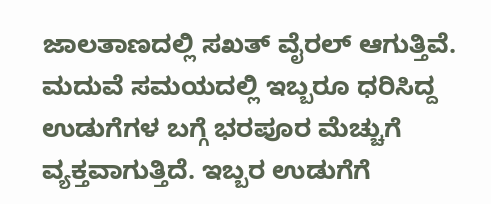ಜಾಲತಾಣದಲ್ಲಿ ಸಖತ್ ವೈರಲ್ ಆಗುತ್ತಿವೆ. ಮದುವೆ ಸಮಯದಲ್ಲಿ ಇಬ್ಬರೂ ಧರಿಸಿದ್ದ ಉಡುಗೆಗಳ ಬಗ್ಗೆ ಭರಪೂರ ಮೆಚ್ಚುಗೆ ವ್ಯಕ್ತವಾಗುತ್ತಿದೆ. ಇಬ್ಬರ ಉಡುಗೆಗೆ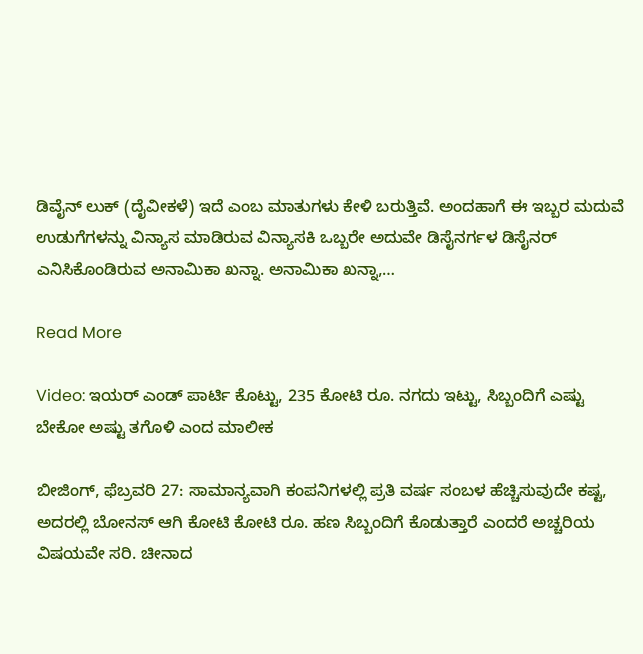ಡಿವೈನ್ ಲುಕ್ (ದೈವೀಕಳೆ) ಇದೆ ಎಂಬ ಮಾತುಗಳು ಕೇಳಿ ಬರುತ್ತಿವೆ. ಅಂದಹಾಗೆ ಈ ಇಬ್ಬರ ಮದುವೆ ಉಡುಗೆಗಳನ್ನು ವಿನ್ಯಾಸ ಮಾಡಿರುವ ವಿನ್ಯಾಸಕಿ ಒಬ್ಬರೇ ಅದುವೇ ಡಿಸೈನರ್ಗಳ ಡಿಸೈನರ್ ಎನಿಸಿಕೊಂಡಿರುವ ಅನಾಮಿಕಾ ಖನ್ನಾ. ಅನಾಮಿಕಾ ಖನ್ನಾ,…

Read More

Video: ಇಯರ್ ಎಂಡ್ ಪಾರ್ಟಿ ಕೊಟ್ಟು, 235 ಕೋಟಿ ರೂ. ನಗದು ಇಟ್ಟು, ಸಿಬ್ಬಂದಿಗೆ ಎಷ್ಟು ಬೇಕೋ ಅಷ್ಟು ತಗೊಳಿ ಎಂದ ಮಾಲೀಕ

ಬೀಜಿಂಗ್, ಫೆಬ್ರವರಿ 27: ಸಾಮಾನ್ಯವಾಗಿ ಕಂಪನಿಗಳಲ್ಲಿ ಪ್ರತಿ ವರ್ಷ ಸಂಬಳ ಹೆಚ್ಚಿಸುವುದೇ ಕಷ್ಟ, ಅದರಲ್ಲಿ ಬೋನಸ್ ಆಗಿ ಕೋಟಿ ಕೋಟಿ ರೂ. ಹಣ ಸಿಬ್ಬಂದಿಗೆ ಕೊಡುತ್ತಾರೆ ಎಂದರೆ ಅಚ್ಚರಿಯ ವಿಷಯವೇ ಸರಿ. ಚೀನಾದ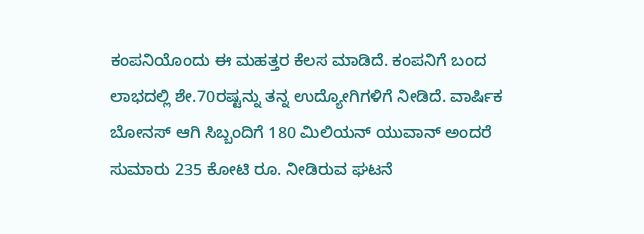ಕಂಪನಿಯೊಂದು ಈ ಮಹತ್ತರ ಕೆಲಸ ಮಾಡಿದೆ. ಕಂಪನಿಗೆ ಬಂದ ಲಾಭದಲ್ಲಿ ಶೇ.70ರಷ್ಟನ್ನು ತನ್ನ ಉದ್ಯೋಗಿಗಳಿಗೆ ನೀಡಿದೆ. ವಾರ್ಷಿಕ ಬೋನಸ್ ಆಗಿ ಸಿಬ್ಬಂದಿಗೆ 180 ಮಿಲಿಯನ್ ಯುವಾನ್ ಅಂದರೆ ಸುಮಾರು 235 ಕೋಟಿ ರೂ. ನೀಡಿರುವ ಘಟನೆ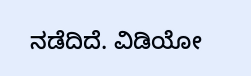ನಡೆದಿದೆ. ವಿಡಿಯೋ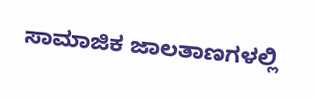ಸಾಮಾಜಿಕ ಜಾಲತಾಣಗಳಲ್ಲಿ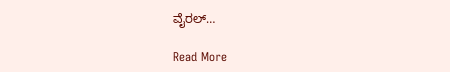ವೈರಲ್…

Read More